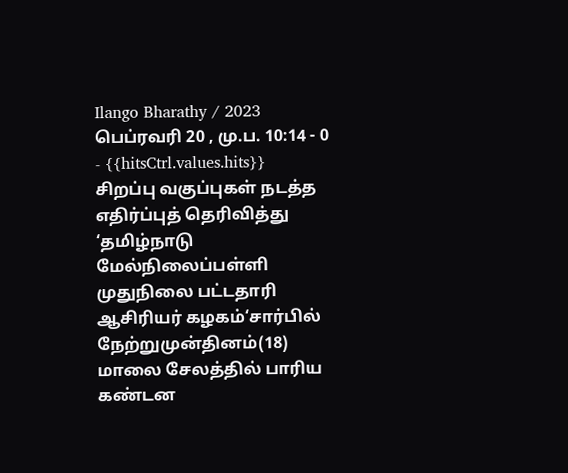Ilango Bharathy / 2023 பெப்ரவரி 20 , மு.ப. 10:14 - 0 - {{hitsCtrl.values.hits}}
சிறப்பு வகுப்புகள் நடத்த எதிர்ப்புத் தெரிவித்து ‘தமிழ்நாடு மேல்நிலைப்பள்ளி முதுநிலை பட்டதாரி ஆசிரியர் கழகம்‘சார்பில் நேற்றுமுன்தினம்(18) மாலை சேலத்தில் பாரிய கண்டன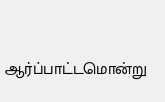ஆர்ப்பாட்டமொன்று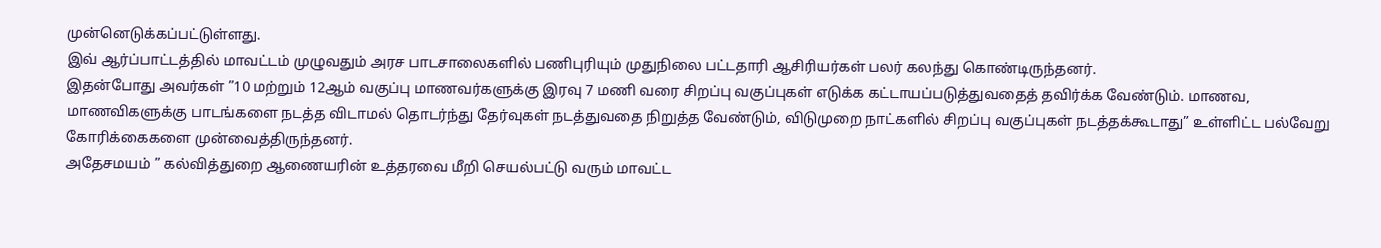முன்னெடுக்கப்பட்டுள்ளது.
இவ் ஆர்ப்பாட்டத்தில் மாவட்டம் முழுவதும் அரச பாடசாலைகளில் பணிபுரியும் முதுநிலை பட்டதாரி ஆசிரியர்கள் பலர் கலந்து கொண்டிருந்தனர்.
இதன்போது அவர்கள் ”10 மற்றும் 12ஆம் வகுப்பு மாணவர்களுக்கு இரவு 7 மணி வரை சிறப்பு வகுப்புகள் எடுக்க கட்டாயப்படுத்துவதைத் தவிர்க்க வேண்டும். மாணவ, மாணவிகளுக்கு பாடங்களை நடத்த விடாமல் தொடர்ந்து தேர்வுகள் நடத்துவதை நிறுத்த வேண்டும், விடுமுறை நாட்களில் சிறப்பு வகுப்புகள் நடத்தக்கூடாது” உள்ளிட்ட பல்வேறு கோரிக்கைகளை முன்வைத்திருந்தனர்.
அதேசமயம் ” கல்வித்துறை ஆணையரின் உத்தரவை மீறி செயல்பட்டு வரும் மாவட்ட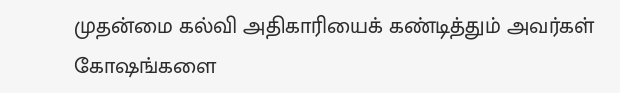முதன்மை கல்வி அதிகாரியைக் கண்டித்தும் அவர்கள் கோஷங்களை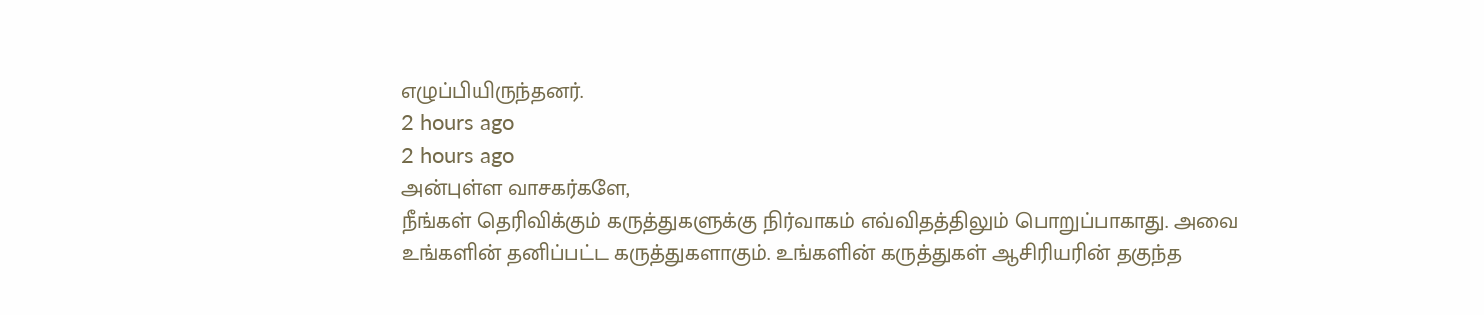எழுப்பியிருந்தனர்.
2 hours ago
2 hours ago
அன்புள்ள வாசகர்களே,
நீங்கள் தெரிவிக்கும் கருத்துகளுக்கு நிர்வாகம் எவ்விதத்திலும் பொறுப்பாகாது. அவை உங்களின் தனிப்பட்ட கருத்துகளாகும். உங்களின் கருத்துகள் ஆசிரியரின் தகுந்த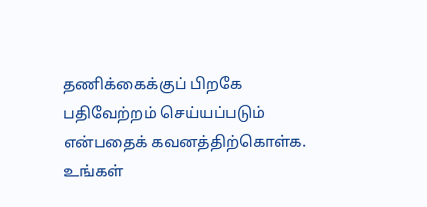தணிக்கைக்குப் பிறகே பதிவேற்றம் செய்யப்படும் என்பதைக் கவனத்திற்கொள்க. உங்கள்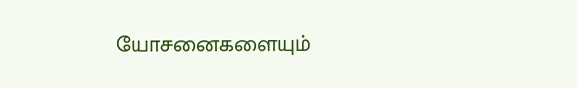யோசனைகளையும்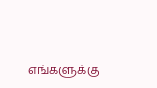எங்களுக்கு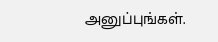அனுப்புங்கள்.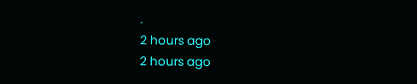.
2 hours ago
2 hours ago